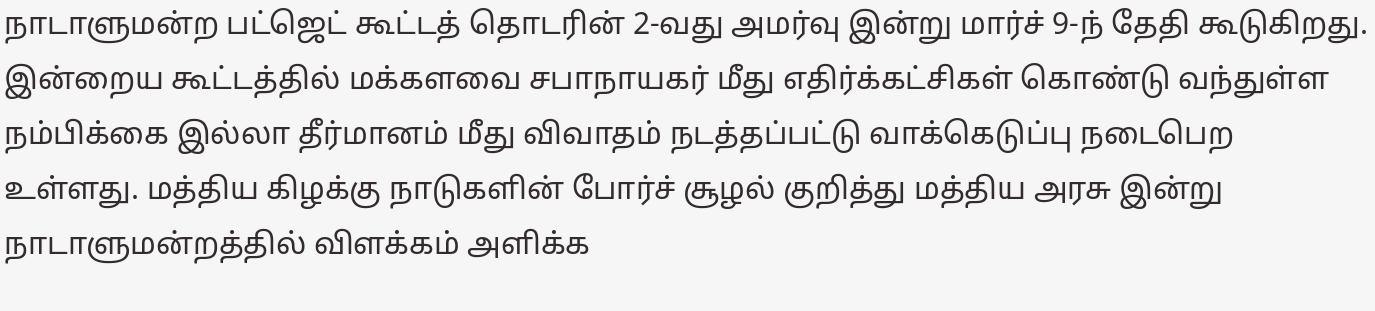நாடாளுமன்ற பட்ஜெட் கூட்டத் தொடரின் 2-வது அமர்வு இன்று மார்ச் 9-ந் தேதி கூடுகிறது.
இன்றைய கூட்டத்தில் மக்களவை சபாநாயகர் மீது எதிர்க்கட்சிகள் கொண்டு வந்துள்ள நம்பிக்கை இல்லா தீர்மானம் மீது விவாதம் நடத்தப்பட்டு வாக்கெடுப்பு நடைபெற உள்ளது. மத்திய கிழக்கு நாடுகளின் போர்ச் சூழல் குறித்து மத்திய அரசு இன்று நாடாளுமன்றத்தில் விளக்கம் அளிக்க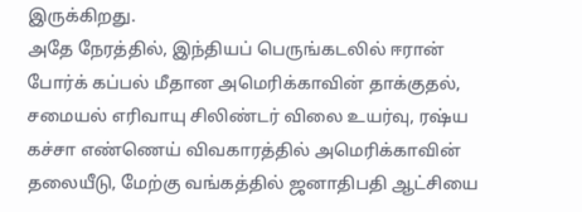இருக்கிறது.
அதே நேரத்தில், இந்தியப் பெருங்கடலில் ஈரான் போர்க் கப்பல் மீதான அமெரிக்காவின் தாக்குதல், சமையல் எரிவாயு சிலிண்டர் விலை உயர்வு, ரஷ்ய கச்சா எண்ணெய் விவகாரத்தில் அமெரிக்காவின் தலையீடு, மேற்கு வங்கத்தில் ஜனாதிபதி ஆட்சியை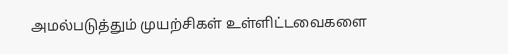அமல்படுத்தும் முயற்சிகள் உள்ளிட்டவைகளை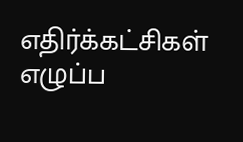எதிர்க்கட்சிகள் எழுப்ப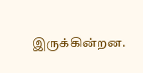இருக்கின்றன.